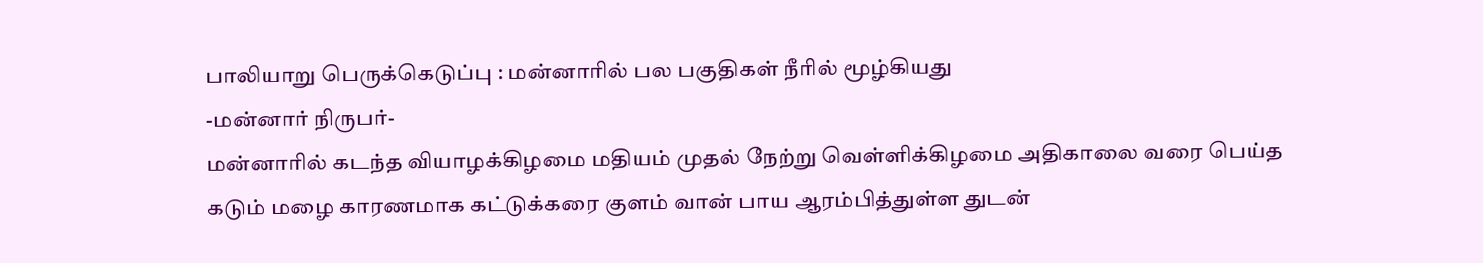பாலியாறு பெருக்கெடுப்பு : மன்னாரில் பல பகுதிகள் நீரில் மூழ்கியது
-மன்னார் நிருபர்-
மன்னாரில் கடந்த வியாழக்கிழமை மதியம் முதல் நேற்று வெள்ளிக்கிழமை அதிகாலை வரை பெய்த கடும் மழை காரணமாக கட்டுக்கரை குளம் வான் பாய ஆரம்பித்துள்ள துடன்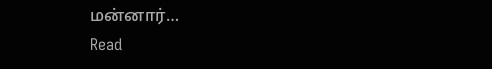மன்னார்…
Read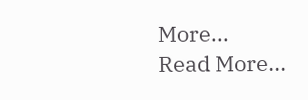More...
Read More...